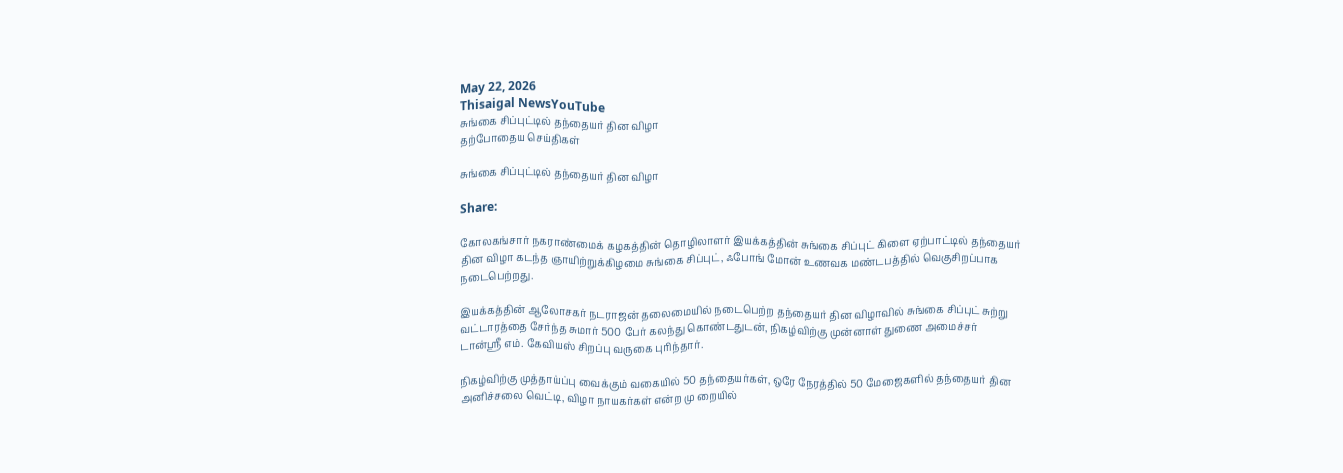May 22, 2026
Thisaigal NewsYouTube
சுங்கை சிப்புட்டில் தந்தையர் தின விழா
தற்போதைய செய்திகள்

சுங்கை சிப்புட்டில் தந்தையர் தின விழா

Share:

கோலகங்சார் நகராண்மைக் கழகத்தின் தொழிலாளர் இயக்கத்தின் சுங்கை சிப்புட் கிளை ஏற்பாட்டில் தந்தையர் தின விழா கடந்த ஞாயிற்றுக்கிழமை சுங்கை சிப்புட், ஃபோங் மோன் உணவக மண்டபத்தில் வெகுசிறப்பாக நடைபெற்றது.

இயக்கத்தின் ஆலோசகர் நடராஜன் தலைமையில் நடைபெற்ற தந்தையர் தின விழாவில் சுங்கை சிப்புட் சுற்று வட்டாரத்தை சேர்ந்த சுமார் 500 பேர் கலந்து கொண்டதுடன், நிகழ்விற்கு முன்னாள் துணை அமைச்சர் டான்ஸ்ரீ எம். கேவியஸ் சிறப்பு வருகை புரிந்தார்.

நிகழ்விற்கு முத்தாய்ப்பு வைக்கும் வகையில் 50 தந்தையர்கள், ஒரே நேரத்தில் 50 மேஜைகளில் தந்தையர் தின அனிச்சலை வெட்டி, விழா நாயகர்கள் என்ற மு றையில்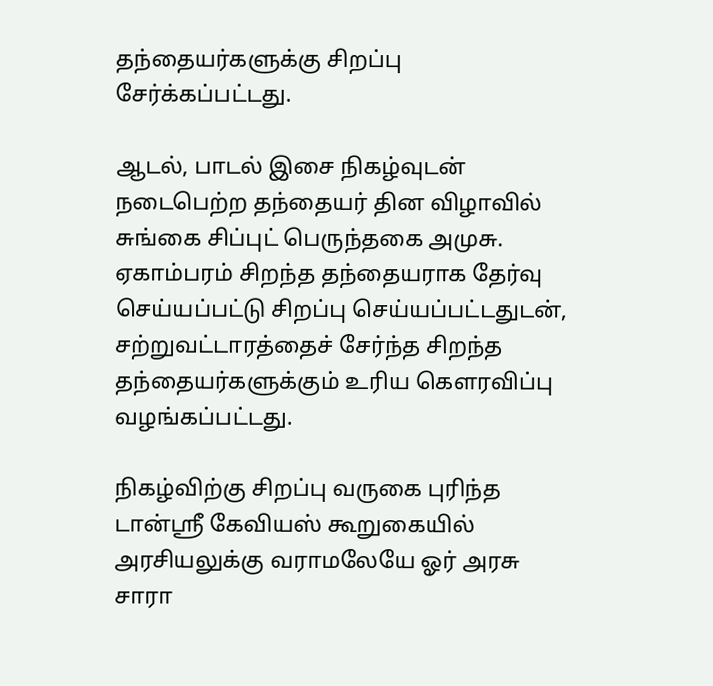தந்தையர்களுக்கு சிறப்பு சேர்க்கப்பட்டது.

ஆடல், பாடல் இசை நிகழ்வுடன் நடைபெற்ற தந்தையர் தின விழாவில் சுங்கை சிப்புட் பெருந்தகை அமுசு. ஏகாம்பரம் சிறந்த தந்தையராக தேர்வு செய்யப்பட்டு சிறப்பு செய்யப்பட்டதுடன், சற்றுவட்டாரத்தைச் சேர்ந்த சிறந்த தந்தையர்களுக்கும் உரிய கெளரவிப்பு வழங்கப்பட்டது.

நிகழ்விற்கு சிறப்பு வருகை புரிந்த டான்ஸ்ரீ கேவியஸ் கூறுகையில் அரசியலுக்கு வராமலேயே ஓர் அரசு சாரா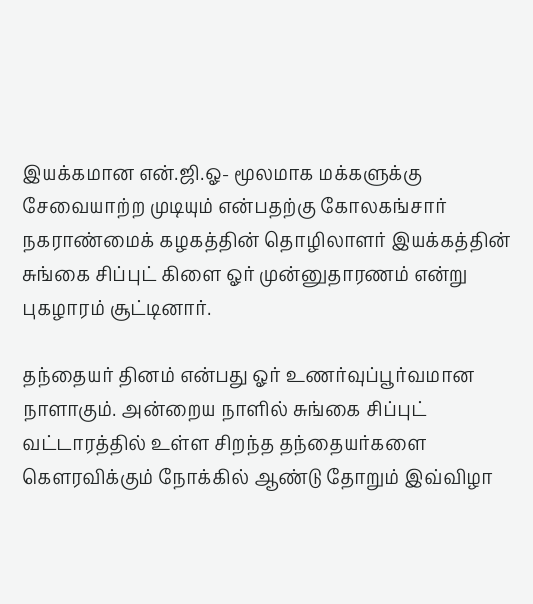இயக்கமான என்.ஜி.ஓ- மூலமாக மக்களுக்கு சேவையாற்ற முடியும் என்பதற்கு கோலகங்சார் நகராண்மைக் கழகத்தின் தொழிலாளர் இயக்கத்தின் சுங்கை சிப்புட் கிளை ஓர் முன்னுதாரணம் என்று புகழாரம் சூட்டினார்.

தந்தையர் தினம் என்பது ஓர் உணர்வுப்பூர்வமான நாளாகும். அன்றைய நாளில் சுங்கை சிப்புட் வட்டாரத்தில் உள்ள சிறந்த தந்தையர்களை கெளரவிக்கும் நோக்கில் ஆண்டு தோறும் இவ்விழா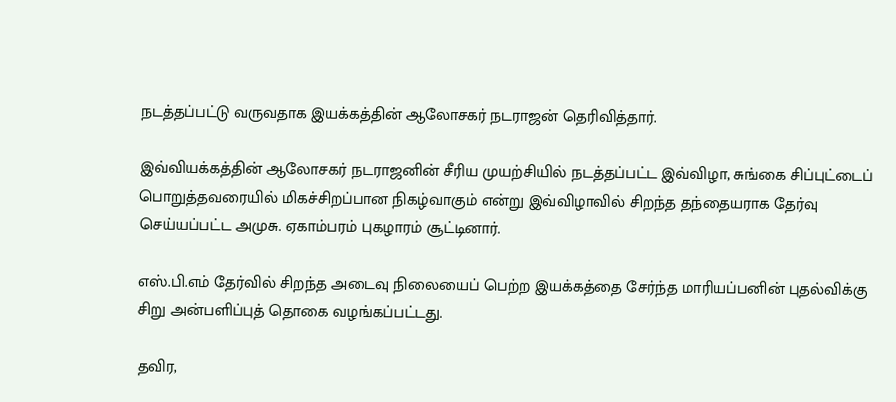நடத்தப்பட்டு வருவதாக இயக்கத்தின் ஆலோசகர் நடராஜன் தெரிவித்தார்.

இவ்வியக்கத்தின் ஆலோசகர் நடராஜனின் சீரிய முயற்சியில் நடத்தப்பட்ட இவ்விழா, சுங்கை சிப்புட்டைப் பொறுத்தவரையில் மிகச்சிறப்பான நிகழ்வாகும் என்று இவ்விழாவில் சிறந்த தந்தையராக தேர்வு செய்யப்பட்ட அமுசு. ஏகாம்பரம் புகழாரம் சூட்டினார்.

எஸ்.பி.எம் தேர்வில் சிறந்த அடைவு நிலையைப் பெற்ற இயக்கத்தை சேர்ந்த மாரியப்பனின் புதல்விக்கு சிறு அன்பளிப்புத் தொகை வழங்கப்பட்டது.

தவிர,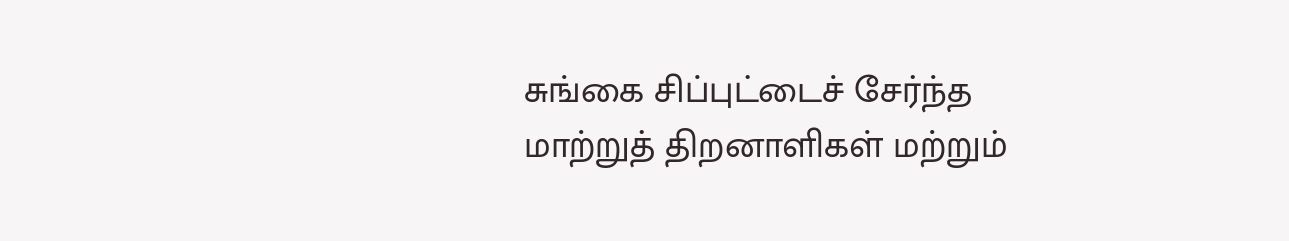சுங்கை சிப்புட்டைச் சேர்ந்த மாற்றுத் திறனாளிகள் மற்றும்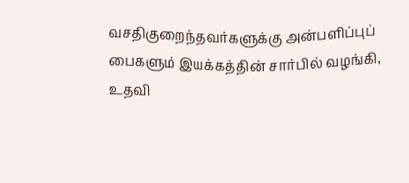வசதிகுறைந்தவர்களுக்கு அன்பளிப்புப் பைகளும் இயக்கத்தின் சார்பில் வழங்கி, உதவி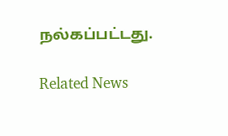நல்கப்பட்டது.

Related News